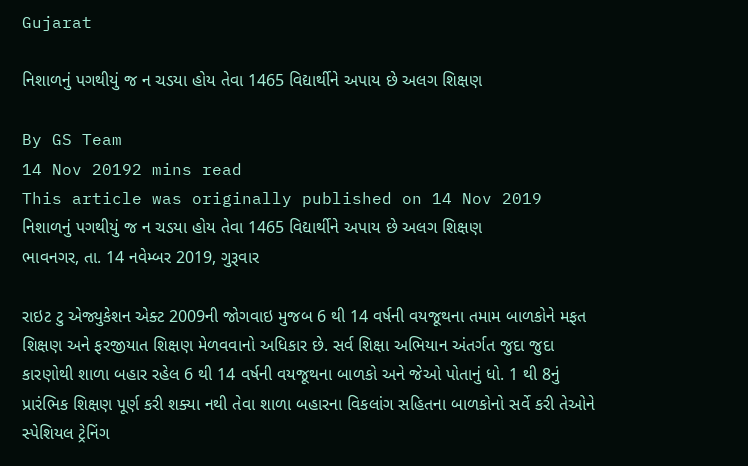Gujarat

નિશાળનું પગથીયું જ ન ચડયા હોય તેવા 1465 વિદ્યાર્થીને અપાય છે અલગ શિક્ષણ

By GS Team
14 Nov 20192 mins read
This article was originally published on 14 Nov 2019
નિશાળનું પગથીયું જ ન ચડયા હોય તેવા 1465 વિદ્યાર્થીને અપાય છે અલગ શિક્ષણ
ભાવનગર, તા. 14 નવેમ્બર 2019, ગુરૂવાર

રાઇટ ટુ એજ્યુકેશન એક્ટ 2009ની જોગવાઇ મુજબ 6 થી 14 વર્ષની વયજૂથના તમામ બાળકોને મફત શિક્ષણ અને ફરજીયાત શિક્ષણ મેળવવાનો અધિકાર છે. સર્વ શિક્ષા અભિયાન અંતર્ગત જુદા જુદા કારણોથી શાળા બહાર રહેલ 6 થી 14 વર્ષની વયજૂથના બાળકો અને જેઓ પોતાનું ધો. 1 થી 8નું પ્રારંભિક શિક્ષણ પૂર્ણ કરી શક્યા નથી તેવા શાળા બહારના વિકલાંગ સહિતના બાળકોનો સર્વે કરી તેઓને સ્પેશિયલ ટ્રેનિંગ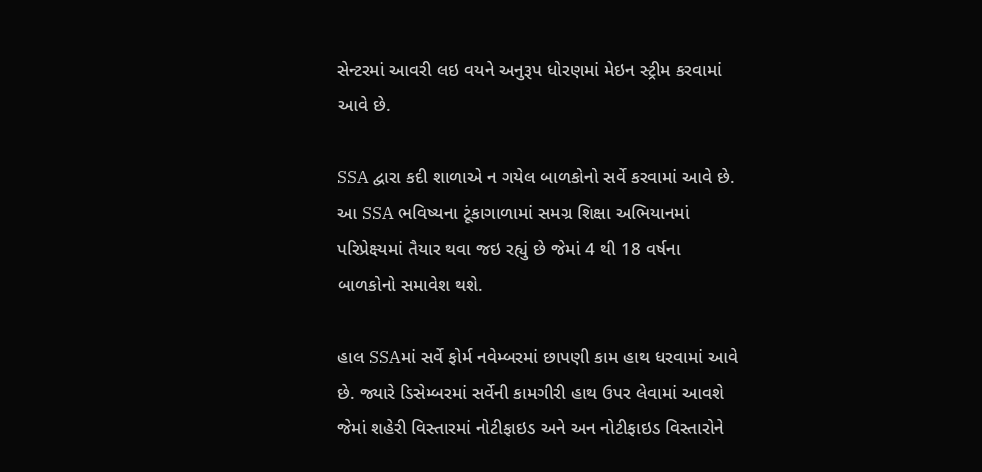સેન્ટરમાં આવરી લઇ વયને અનુરૂપ ધોરણમાં મેઇન સ્ટ્રીમ કરવામાં આવે છે.

SSA દ્વારા કદી શાળાએ ન ગયેલ બાળકોનો સર્વે કરવામાં આવે છે. આ SSA ભવિષ્યના ટૂંકાગાળામાં સમગ્ર શિક્ષા અભિયાનમાં પરિપ્રેક્ષ્યમાં તૈયાર થવા જઇ રહ્યું છે જેમાં 4 થી 18 વર્ષના બાળકોનો સમાવેશ થશે.

હાલ SSAમાં સર્વે ફોર્મ નવેમ્બરમાં છાપણી કામ હાથ ધરવામાં આવે છે. જ્યારે ડિસેમ્બરમાં સર્વેની કામગીરી હાથ ઉપર લેવામાં આવશે જેમાં શહેરી વિસ્તારમાં નોટીફાઇડ અને અન નોટીફાઇડ વિસ્તારોને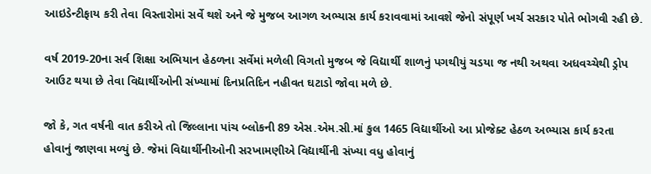આઇડેન્ટીફાય કરી તેવા વિસ્તારોમાં સર્વે થશે અને જે મુજબ આગળ અભ્યાસ કાર્ય કરાવવામાં આવશે જેનો સંપૂર્ણ ખર્ચ સરકાર પોતે ભોગવી રહી છે.

વર્ષ 2019-20ના સર્વ શિક્ષા અભિયાન હેઠળના સર્વેમાં મળેલી વિગતો મુજબ જે વિદ્યાર્થી શાળનું પગથીયું ચડયા જ નથી અથવા અધવચ્ચેથી ડ્રોપ આઉટ થયા છે તેવા વિદ્યાર્થીઓની સંખ્યામાં દિનપ્રતિદિન નહીવત ઘટાડો જોવા મળે છે.

જો કે, ગત વર્ષની વાત કરીએ તો જિલ્લાના પાંચ બ્લોકની 89 એસ.એમ.સી.માં કુલ 1465 વિદ્યાર્થીઓ આ પ્રોજેક્ટ હેઠળ અભ્યાસ કાર્ય કરતા હોવાનું જાણવા મળ્યું છે. જેમાં વિદ્યાર્થીનીઓની સરખામણીએ વિદ્યાર્થીની સંખ્યા વધુ હોવાનું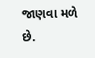જાણવા મળે છે.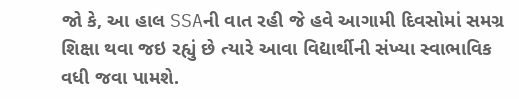જો કે, આ હાલ SSAની વાત રહી જે હવે આગામી દિવસોમાં સમગ્ર શિક્ષા થવા જઇ રહ્યું છે ત્યારે આવા વિદ્યાર્થીની સંખ્યા સ્વાભાવિક વધી જવા પામશે.